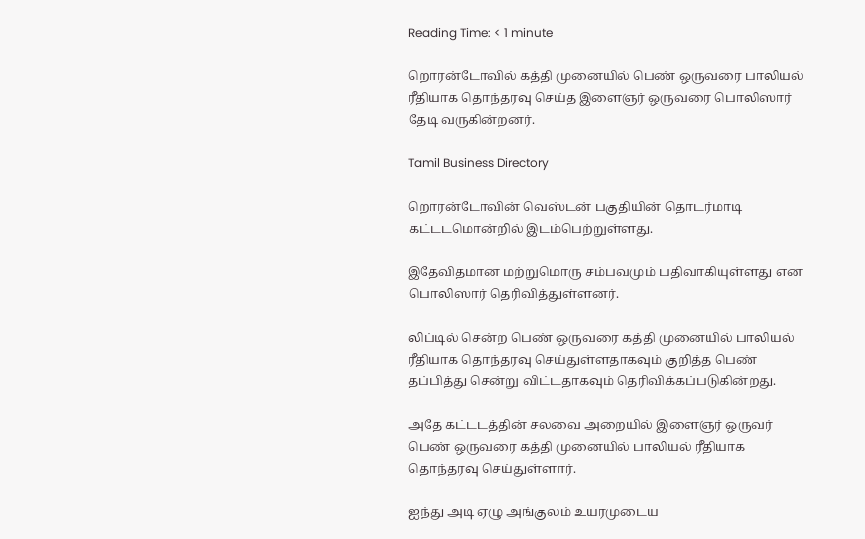Reading Time: < 1 minute

றொரன்டோவில் கத்தி முனையில் பெண் ஒருவரை பாலியல் ரீதியாக தொந்தரவு செய்த இளைஞர் ஒருவரை பொலிஸார் தேடி வருகின்றனர்.

Tamil Business Directory

றொரன்டோவின் வெஸ்டன் பகுதியின் தொடர்மாடி கட்டடமொன்றில் இடம்பெற்றுள்ளது.

இதேவிதமான மற்றுமொரு சம்பவமும் பதிவாகியுள்ளது என பொலிஸார் தெரிவித்துள்ளனர்.

லிப்டில் சென்ற பெண் ஒருவரை கத்தி முனையில் பாலியல் ரீதியாக தொந்தரவு செய்துள்ளதாகவும் குறித்த பெண் தப்பித்து சென்று விட்டதாகவும் தெரிவிக்கப்படுகின்றது.

அதே கட்டடத்தின் சலவை அறையில் இளைஞர் ஒருவர் பெண் ஒருவரை கத்தி முனையில் பாலியல் ரீதியாக தொந்தரவு செய்துள்ளார்.

ஐந்து அடி ஏழு அங்குலம் உயரமுடைய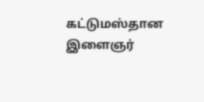கட்டுமஸ்தான இளைஞர்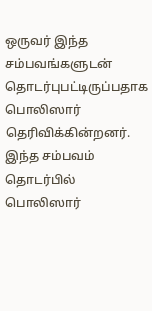ஒருவர் இந்த சம்பவங்களுடன் தொடர்புபட்டிருப்பதாக பொலிஸார் தெரிவிக்கின்றனர். இந்த சம்பவம் தொடர்பில் பொலிஸார்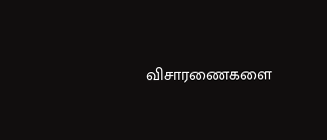விசாரணைகளை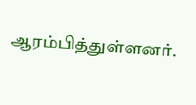ஆரம்பித்துள்ளனர்.